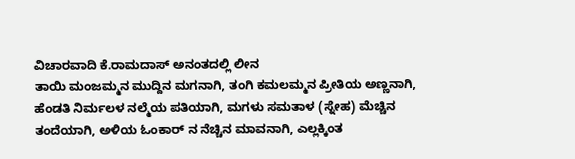ವಿಚಾರವಾದಿ ಕೆ.ರಾಮದಾಸ್ ಅನಂತದಲ್ಲಿ ಲೀನ
ತಾಯಿ ಮಂಜಮ್ಮನ ಮುದ್ದಿನ ಮಗನಾಗಿ, ತಂಗಿ ಕಮಲಮ್ಮನ ಪ್ರೀತಿಯ ಅಣ್ಣನಾಗಿ, ಹೆಂಡತಿ ನಿರ್ಮಲಳ ನಲ್ಮೆಯ ಪತಿಯಾಗಿ, ಮಗಳು ಸಮತಾಳ (ಸ್ನೇಹ) ಮೆಚ್ಚಿನ ತಂದೆಯಾಗಿ, ಅಳಿಯ ಓಂಕಾರ್ ನ ನೆಚ್ಚಿನ ಮಾವನಾಗಿ, ಎಲ್ಲಕ್ಕಿಂತ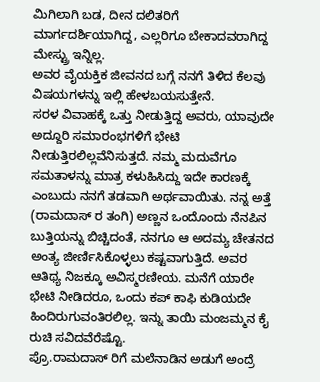ಮಿಗಿಲಾಗಿ ಬಡ, ದೀನ ದಲಿತರಿಗೆ ಮಾರ್ಗದರ್ಶಿಯಾಗಿದ್ದ, ಎಲ್ಲರಿಗೂ ಬೇಕಾದವರಾಗಿದ್ದ ಮೇಸ್ಟ್ರು ಇನ್ನಿಲ್ಲ.
ಅವರ ವೈಯಕ್ತಿಕ ಜೀವನದ ಬಗ್ಗೆ ನನಗೆ ತಿಳಿದ ಕೆಲವು ವಿಷಯಗಳನ್ನು ಇಲ್ಲಿ ಹೇಳಬಯಸುತ್ತೇನೆ.
ಸರಳ ವಿವಾಹಕ್ಕೆ ಒತ್ತು ನೀಡುತ್ತಿದ್ದ ಅವರು, ಯಾವುದೇ ಅದ್ದೂರಿ ಸಮಾರಂಭಗಳಿಗೆ ಭೇಟಿ ನೀಡುತ್ತಿರಲಿಲ್ಲವೆನಿಸುತ್ತದೆ. ನಮ್ಮ ಮದುವೆಗೂ ಸಮತಾಳನ್ನು ಮಾತ್ರ ಕಳುಹಿಸಿದ್ದು ಇದೇ ಕಾರಣಕ್ಕೆ ಎಂಬುದು ನನಗೆ ತಡವಾಗಿ ಅರ್ಥವಾಯಿತು. ನನ್ನ ಅತ್ತೆ (ರಾಮದಾಸ್ ರ ತಂಗಿ) ಅಣ್ಣನ ಒಂದೊಂದು ನೆನಪಿನ ಬುತ್ತಿಯನ್ನು ಬಿಚ್ಚಿದಂತೆ, ನನಗೂ ಆ ಅದಮ್ಯ ಚೇತನದ ಅಂತ್ಯ ಜೀರ್ಣಿಸಿಕೊಳ್ಳಲು ಕಷ್ಟವಾಗುತ್ತಿದೆ. ಅವರ ಆತಿಥ್ಯ ನಿಜಕ್ಕೂ ಅವಿಸ್ಮರಣೀಯ. ಮನೆಗೆ ಯಾರೇ ಭೇಟಿ ನೀಡಿದರೂ, ಒಂದು ಕಪ್ ಕಾಫಿ ಕುಡಿಯದೇ ಹಿಂದಿರುಗುವಂತಿರಲಿಲ್ಲ. ಇನ್ನು ತಾಯಿ ಮಂಜಮ್ಮನ ಕೈ ರುಚಿ ಸವಿದವೆರೆಷ್ಟೊ.
ಪ್ರೊ.ರಾಮದಾಸ್ ರಿಗೆ ಮಲೆನಾಡಿನ ಅಡುಗೆ ಅಂದ್ರೆ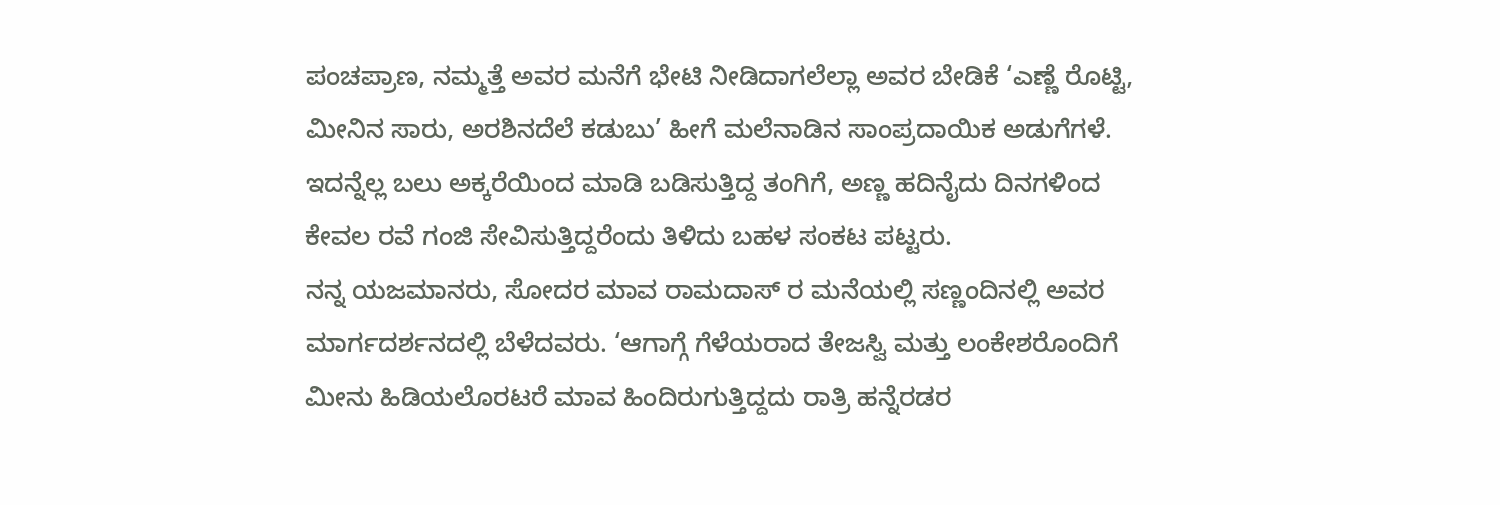ಪಂಚಪ್ರಾಣ, ನಮ್ಮತ್ತೆ ಅವರ ಮನೆಗೆ ಭೇಟಿ ನೀಡಿದಾಗಲೆಲ್ಲಾ ಅವರ ಬೇಡಿಕೆ ‘ಎಣ್ಣೆ ರೊಟ್ಟಿ, ಮೀನಿನ ಸಾರು, ಅರಶಿನದೆಲೆ ಕಡುಬು’ ಹೀಗೆ ಮಲೆನಾಡಿನ ಸಾಂಪ್ರದಾಯಿಕ ಅಡುಗೆಗಳೆ. ಇದನ್ನೆಲ್ಲ ಬಲು ಅಕ್ಕರೆಯಿಂದ ಮಾಡಿ ಬಡಿಸುತ್ತಿದ್ದ ತಂಗಿಗೆ, ಅಣ್ಣ ಹದಿನೈದು ದಿನಗಳಿಂದ ಕೇವಲ ರವೆ ಗಂಜಿ ಸೇವಿಸುತ್ತಿದ್ದರೆಂದು ತಿಳಿದು ಬಹಳ ಸಂಕಟ ಪಟ್ಟರು.
ನನ್ನ ಯಜಮಾನರು, ಸೋದರ ಮಾವ ರಾಮದಾಸ್ ರ ಮನೆಯಲ್ಲಿ ಸಣ್ಣಂದಿನಲ್ಲಿ ಅವರ ಮಾರ್ಗದರ್ಶನದಲ್ಲಿ ಬೆಳೆದವರು. ‘ಆಗಾಗ್ಗೆ ಗೆಳೆಯರಾದ ತೇಜಸ್ವಿ ಮತ್ತು ಲಂಕೇಶರೊಂದಿಗೆ ಮೀನು ಹಿಡಿಯಲೊರಟರೆ ಮಾವ ಹಿಂದಿರುಗುತ್ತಿದ್ದದು ರಾತ್ರಿ ಹನ್ನೆರಡರ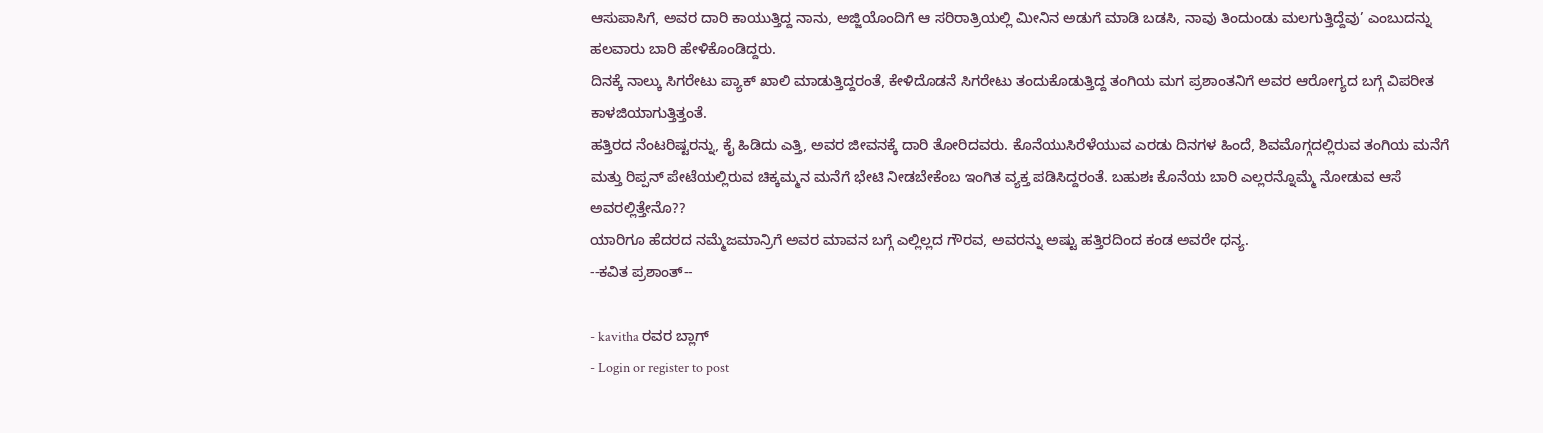ಆಸುಪಾಸಿಗೆ, ಅವರ ದಾರಿ ಕಾಯುತ್ತಿದ್ದ ನಾನು, ಅಜ್ಜಿಯೊಂದಿಗೆ ಆ ಸರಿರಾತ್ರಿಯಲ್ಲಿ ಮೀನಿನ ಅಡುಗೆ ಮಾಡಿ ಬಡಸಿ, ನಾವು ತಿಂದುಂಡು ಮಲಗುತ್ತಿದ್ದೆವು’ ಎಂಬುದನ್ನು ಹಲವಾರು ಬಾರಿ ಹೇಳಿಕೊಂಡಿದ್ದರು.
ದಿನಕ್ಕೆ ನಾಲ್ಕು ಸಿಗರೇಟು ಪ್ಯಾಕ್ ಖಾಲಿ ಮಾಡುತ್ತಿದ್ದರಂತೆ, ಕೇಳಿದೊಡನೆ ಸಿಗರೇಟು ತಂದುಕೊಡುತ್ತಿದ್ದ ತಂಗಿಯ ಮಗ ಪ್ರಶಾಂತನಿಗೆ ಅವರ ಆರೋಗ್ಯದ ಬಗ್ಗೆ ವಿಪರೀತ ಕಾಳಜಿಯಾಗುತ್ತಿತ್ತಂತೆ.
ಹತ್ತಿರದ ನೆಂಟರಿಷ್ಟರನ್ನು, ಕೈ ಹಿಡಿದು ಎತ್ತಿ, ಅವರ ಜೀವನಕ್ಕೆ ದಾರಿ ತೋರಿದವರು. ಕೊನೆಯುಸಿರೆಳೆಯುವ ಎರಡು ದಿನಗಳ ಹಿಂದೆ, ಶಿವಮೊಗ್ಗದಲ್ಲಿರುವ ತಂಗಿಯ ಮನೆಗೆ ಮತ್ತು ರಿಪ್ಪನ್ ಪೇಟೆಯಲ್ಲಿರುವ ಚಿಕ್ಕಮ್ಮನ ಮನೆಗೆ ಭೇಟಿ ನೀಡಬೇಕೆಂಬ ಇಂಗಿತ ವ್ಯಕ್ತ ಪಡಿಸಿದ್ದರಂತೆ. ಬಹುಶಃ ಕೊನೆಯ ಬಾರಿ ಎಲ್ಲರನ್ನೊಮ್ಮೆ ನೋಡುವ ಆಸೆ ಅವರಲ್ಲಿತ್ತೇನೊ??
ಯಾರಿಗೂ ಹೆದರದ ನಮ್ಮೆಜಮಾನ್ರಿಗೆ ಅವರ ಮಾವನ ಬಗ್ಗೆ ಎಲ್ಲಿಲ್ಲದ ಗೌರವ, ಅವರನ್ನು ಅಷ್ಟು ಹತ್ತಿರದಿಂದ ಕಂಡ ಅವರೇ ಧನ್ಯ.
--ಕವಿತ ಪ್ರಶಾಂತ್--

- kavitha ರವರ ಬ್ಲಾಗ್
- Login or register to post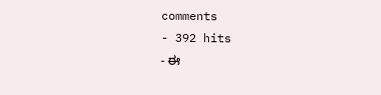comments
- 392 hits
- ಈ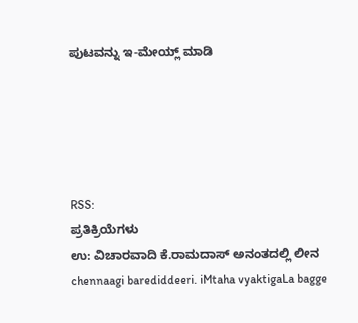ಪುಟವನ್ನು ಇ-ಮೇಯ್ಲ್ ಮಾಡಿ





RSS:
ಪ್ರತಿಕ್ರಿಯೆಗಳು
ಉ: ವಿಚಾರವಾದಿ ಕೆ.ರಾಮದಾಸ್ ಅನಂತದಲ್ಲಿ ಲೀನ
chennaagi barediddeeri. iMtaha vyaktigaLa bagge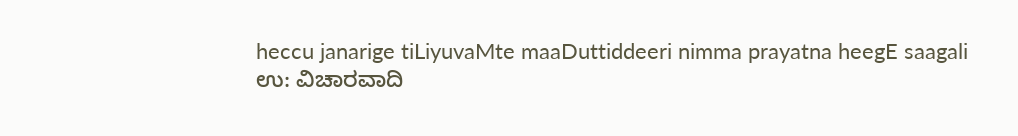heccu janarige tiLiyuvaMte maaDuttiddeeri nimma prayatna heegE saagali
ಉ: ವಿಚಾರವಾದಿ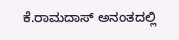ಕೆ.ರಾಮದಾಸ್ ಅನಂತದಲ್ಲಿ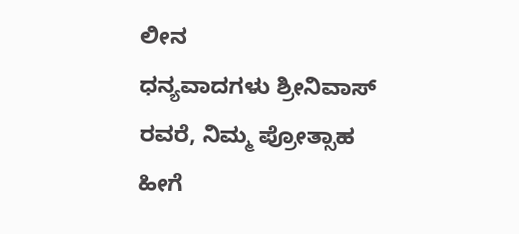ಲೀನ
ಧನ್ಯವಾದಗಳು ಶ್ರೀನಿವಾಸ್ ರವರೆ, ನಿಮ್ಮ ಪ್ರೋತ್ಸಾಹ ಹೀಗೆ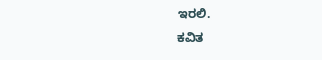ಇರಲಿ.
ಕವಿತ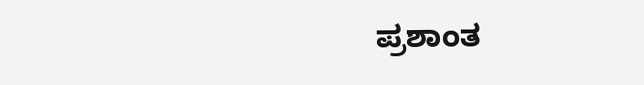ಪ್ರಶಾಂತ